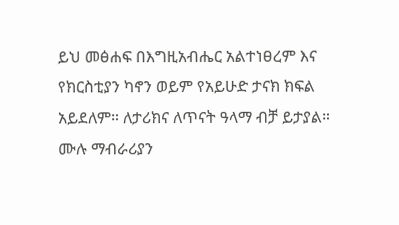ይህ መፅሐፍ በእግዚአብሔር አልተነፀረም እና የክርስቲያን ካኖን ወይም የአይሁድ ታናክ ክፍል አይደለም። ለታሪክና ለጥናት ዓላማ ብቻ ይታያል። ሙሉ ማብራሪያን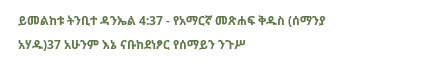ይመልከቱ ትንቢተ ዳንኤል 4:37 - የአማርኛ መጽሐፍ ቅዱስ (ሰማንያ አሃዱ)37 አሁንም እኔ ናቡከደነፆር የሰማይን ንጉሥ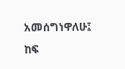አመሰግነዋለሁ፤ ከፍ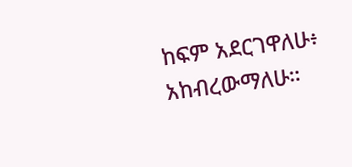ከፍም አደርገዋለሁ፥ አከብረውማለሁ።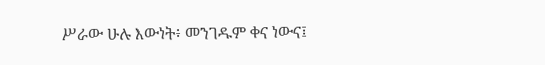ሥራው ሁሉ እውነት፥ መንገዱም ቀና ነውና፤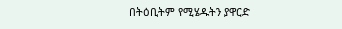በትዕቢትም የሚሄዱትን ያዋርድ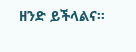ዘንድ ይችላልና።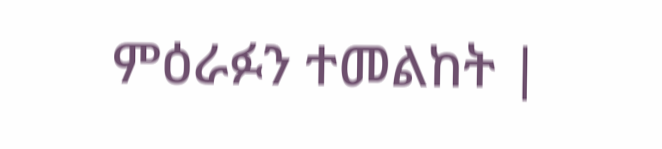ምዕራፉን ተመልከት |